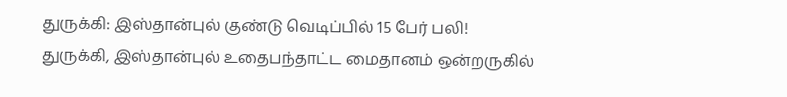துருக்கி: இஸ்தான்புல் குண்டு வெடிப்பில் 15 பேர் பலி!
துருக்கி, இஸ்தான்புல் உதைபந்தாட்ட மைதானம் ஒன்றருகில்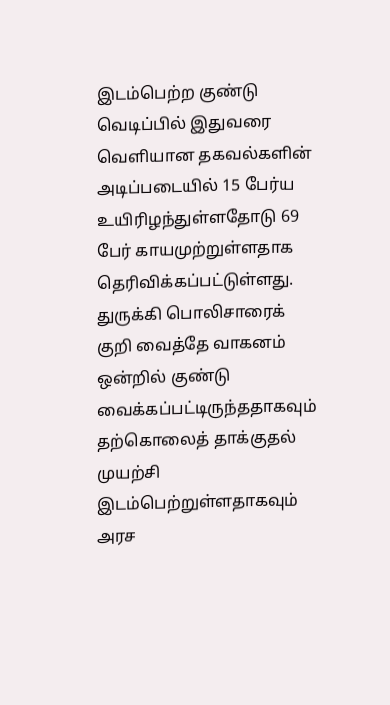இடம்பெற்ற குண்டு வெடிப்பில் இதுவரை வெளியான தகவல்களின் அடிப்படையில் 15 பேர்ய உயிரிழந்துள்ளதோடு 69 பேர் காயமுற்றுள்ளதாக தெரிவிக்கப்பட்டுள்ளது.
துருக்கி பொலிசாரைக் குறி வைத்தே வாகனம் ஒன்றில் குண்டு வைக்கப்பட்டிருந்ததாகவும் தற்கொலைத் தாக்குதல் முயற்சி இடம்பெற்றுள்ளதாகவும் அரச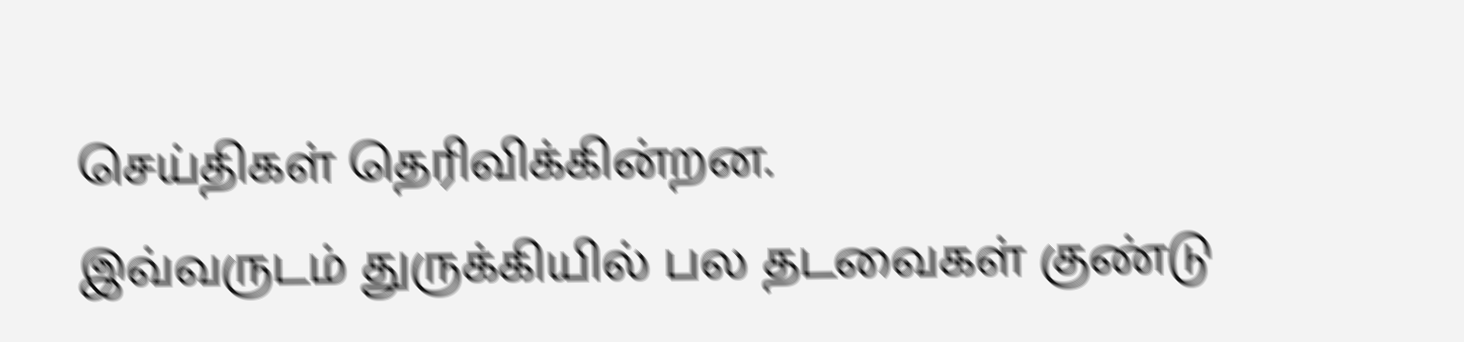செய்திகள் தெரிவிக்கின்றன.
இவ்வருடம் துருக்கியில் பல தடவைகள் குண்டு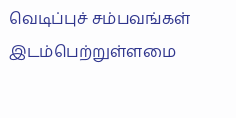வெடிப்புச் சம்பவங்கள் இடம்பெற்றுள்ளமை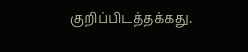குறிப்பிடத்தக்கது.